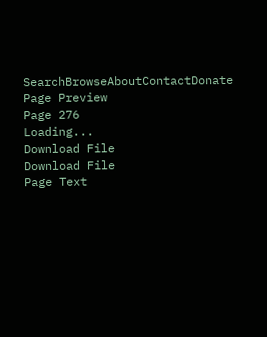SearchBrowseAboutContactDonate
Page Preview
Page 276
Loading...
Download File
Download File
Page Text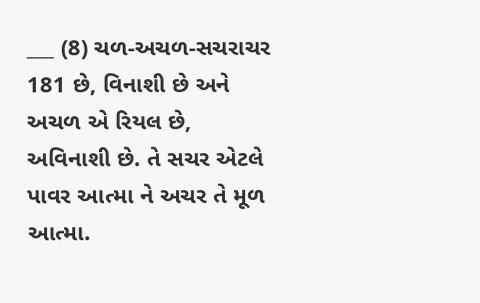___ (8) ચળ-અચળ-સચરાચર 181 છે, વિનાશી છે અને અચળ એ રિયલ છે, અવિનાશી છે. તે સચર એટલે પાવર આત્મા ને અચર તે મૂળ આત્મા.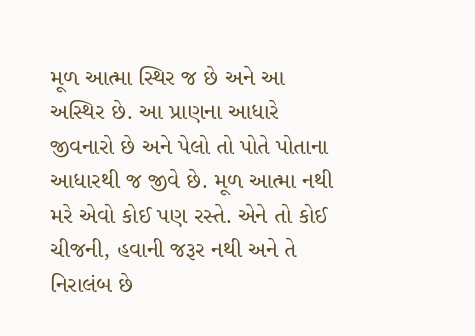મૂળ આત્મા સ્થિર જ છે અને આ અસ્થિર છે. આ પ્રાણના આધારે જીવનારો છે અને પેલો તો પોતે પોતાના આધારથી જ જીવે છે. મૂળ આત્મા નથી મરે એવો કોઈ પણ રસ્તે. એને તો કોઈ ચીજની, હવાની જરૂર નથી અને તે નિરાલંબ છે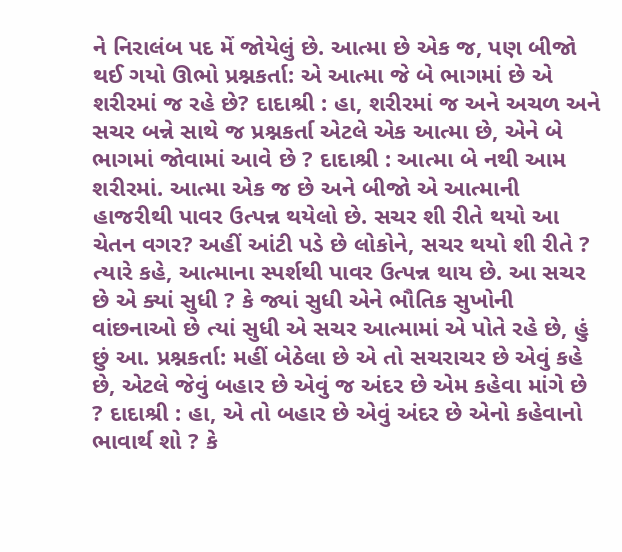ને નિરાલંબ પદ મેં જોયેલું છે. આત્મા છે એક જ, પણ બીજો થઈ ગયો ઊભો પ્રશ્નકર્તા: એ આત્મા જે બે ભાગમાં છે એ શરીરમાં જ રહે છે? દાદાશ્રી : હા, શરીરમાં જ અને અચળ અને સચર બન્ને સાથે જ પ્રશ્નકર્તા એટલે એક આત્મા છે, એને બે ભાગમાં જોવામાં આવે છે ? દાદાશ્રી : આત્મા બે નથી આમ શરીરમાં. આત્મા એક જ છે અને બીજો એ આત્માની હાજરીથી પાવર ઉત્પન્ન થયેલો છે. સચર શી રીતે થયો આ ચેતન વગર? અહીં આંટી પડે છે લોકોને, સચર થયો શી રીતે ? ત્યારે કહે, આત્માના સ્પર્શથી પાવર ઉત્પન્ન થાય છે. આ સચર છે એ ક્યાં સુધી ? કે જ્યાં સુધી એને ભૌતિક સુખોની વાંછનાઓ છે ત્યાં સુધી એ સચર આત્મામાં એ પોતે રહે છે, હું છું આ. પ્રશ્નકર્તા: મહીં બેઠેલા છે એ તો સચરાચર છે એવું કહે છે, એટલે જેવું બહાર છે એવું જ અંદર છે એમ કહેવા માંગે છે ? દાદાશ્રી : હા, એ તો બહાર છે એવું અંદર છે એનો કહેવાનો ભાવાર્થ શો ? કે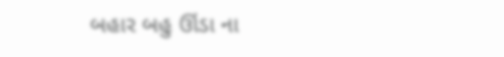બહાર બહુ ઊંડા ના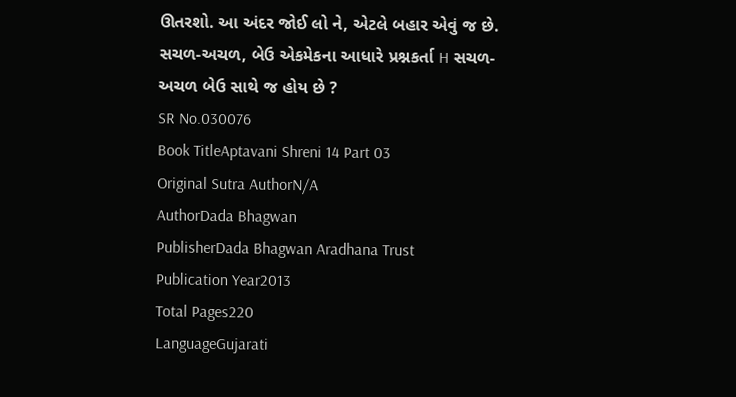ઊતરશો. આ અંદર જોઈ લો ને, એટલે બહાર એવું જ છે. સચળ-અચળ, બેઉ એકમેકના આધારે પ્રશ્નકર્તા H સચળ-અચળ બેઉ સાથે જ હોય છે ?
SR No.030076
Book TitleAptavani Shreni 14 Part 03
Original Sutra AuthorN/A
AuthorDada Bhagwan
PublisherDada Bhagwan Aradhana Trust
Publication Year2013
Total Pages220
LanguageGujarati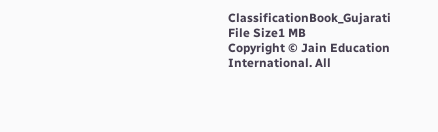ClassificationBook_Gujarati
File Size1 MB
Copyright © Jain Education International. All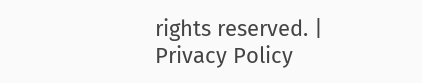rights reserved. | Privacy Policy